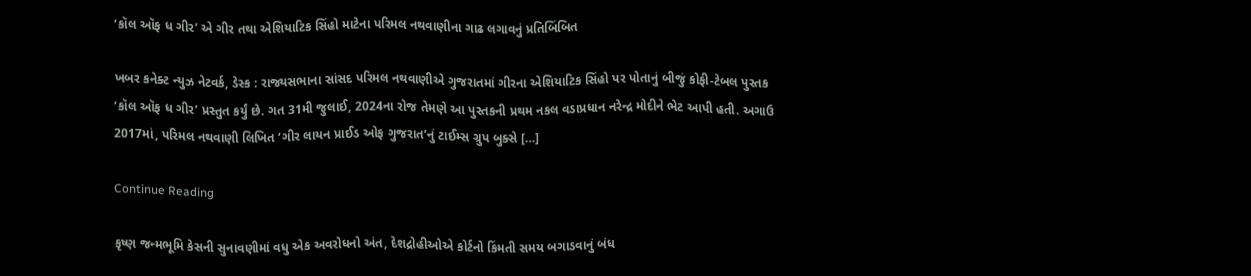‘કૉલ ઑફ ધ ગીર’ એ ગીર તથા એશિયાટિક સિંહો માટેના પરિમલ નથવાણીના ગાઢ લગાવનું પ્રતિબિંબિત

ખબર કનેક્ટ ન્યુઝ નેટવર્ક, ડેસ્ક : રાજ્યસભાના સાંસદ પરિમલ નથવાણીએ ગુજરાતમાં ગીરના એશિયાટિક સિંહો પર પોતાનું બીજું કોફી-ટેબલ પુસ્તક ‘કૉલ ઑફ ધ ગીર’ પ્રસ્તુત કર્યું છે. ગત 31મી જુલાઈ, 2024ના રોજ તેમણે આ પુસ્તકની પ્રથમ નકલ વડાપ્રધાન નરેન્દ્ર મોદીને ભેટ આપી હતી. અગાઉ 2017માં, પરિમલ નથવાણી લિખિત ‘ગીર લાયન પ્રાઈડ ઓફ ગુજરાત’નું ટાઈમ્સ ગ્રુપ બુક્સે […]

Continue Reading

કૃષ્ણ જન્મભૂમિ કેસની સુનાવણીમાં વધુ એક અવરોધનો અંત, દેશદ્રોહીઓએ કોર્ટનો કિંમતી સમય બગાડવાનું બંધ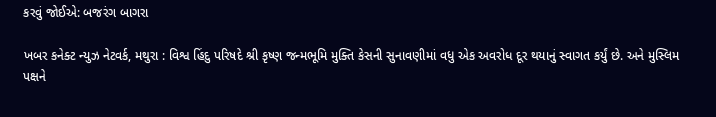કરવું જોઈએ: બજરંગ બાગરા

ખબર કનેક્ટ ન્યુઝ નેટવર્ક, મથુરા : વિશ્વ હિંદુ પરિષદે શ્રી કૃષ્ણ જન્મભૂમિ મુક્તિ કેસની સુનાવણીમાં વધુ એક અવરોધ દૂર થયાનું સ્વાગત કર્યું છે. અને મુસ્લિમ પક્ષને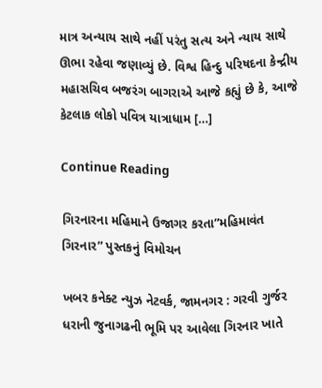માત્ર અન્યાય સાથે નહીં પરંતુ સત્ય અને ન્યાય સાથે ઊભા રહેવા જણાવ્યું છે. વિશ્વ હિન્દુ પરિષદના કેન્દ્રીય મહાસચિવ બજરંગ બાગરાએ આજે કહ્યું છે કે, આજે કેટલાક લોકો પવિત્ર યાત્રાધામ […]

Continue Reading

ગિરનારના મહિમાને ઉજાગર કરતા”મહિમાવંત ગિરનાર” પુસ્તકનું વિમોચન

ખબર કનેક્ટ ન્યુઝ નેટવર્ક, જામનગર : ગરવી ગુર્જર ધરાની જુનાગઢની ભૂમિ પર આવેલા ગિરનાર ખાતે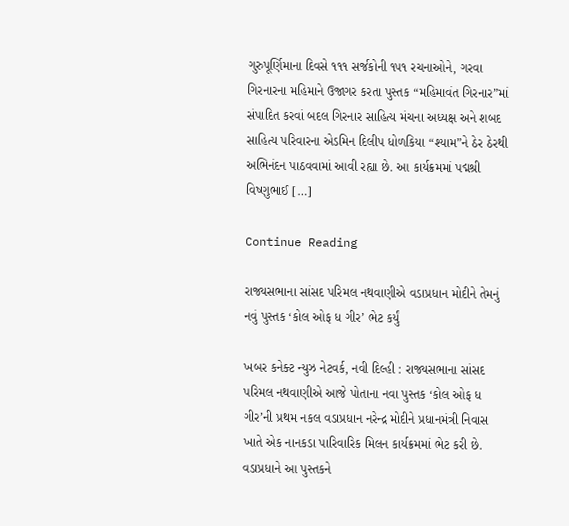ગુરુપૂર્ણિમાના દિવસે ૧૧૧ સર્જકોની ૧૫૧ રચનાઓને, ગરવા ગિરનારના મહિમાને ઉજાગર કરતા પુસ્તક “મહિમાવંત ગિરનાર”માં સંપાદિત કરવાં બદલ ગિરનાર સાહિત્ય મંચના અધ્યક્ષ અને શબદ સાહિત્ય પરિવારના એડમિન દિલીપ ધોળકિયા “શ્યામ”ને ઠેર ઠેરથી અભિનંદન પાઠવવામાં આવી રહ્યા છે. આ કાર્યક્રમમાં પદ્મશ્રી વિષ્ણુભાઈ […]

Continue Reading

રાજ્યસભાના સાંસદ પરિમલ નથવાણીએ વડાપ્રધાન મોદીને તેમનું નવું પુસ્તક ‘કોલ ઓફ ધ ગીર’ ભેટ કર્યું

ખબર કનેક્ટ ન્યુઝ નેટવર્ક, નવી દિલ્હી : રાજ્યસભાના સાંસદ પરિમલ નથવાણીએ આજે પોતાના નવા પુસ્તક ‘કોલ ઓફ ધ ગીર’ની પ્રથમ નકલ વડાપ્રધાન નરેન્દ્ર મોદીને પ્રધાનમંત્રી નિવાસ ખાતે એક નાનકડા પારિવારિક મિલન કાર્યક્રમમાં ભેટ કરી છે. વડાપ્રધાને આ પુસ્તકને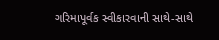ગરિમાપૂર્વક સ્વીકારવાની સાથે-સાથે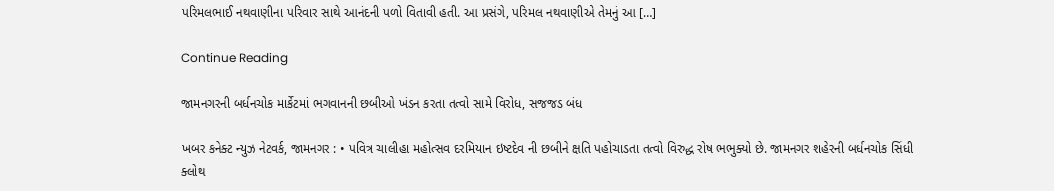પરિમલભાઈ નથવાણીના પરિવાર સાથે આનંદની પળો વિતાવી હતી. આ પ્રસંગે, પરિમલ નથવાણીએ તેમનું આ […]

Continue Reading

જામનગરની બર્ધનચોક માર્કેટમાં ભગવાનની છબીઓ ખંડન કરતા તત્વો સામે વિરોધ, સજજડ બંધ

ખબર કનેક્ટ ન્યુઝ નેટવર્ક, જામનગર : • પવિત્ર ચાલીહા મહોત્સવ દરમિયાન ઇષ્ટદેવ ની છબીને ક્ષતિ પહોચાડતા તત્વો વિરુદ્ધ રોષ ભભુક્યો છે. જામનગર શહેરની બર્ધનચોક સિંધી ક્લોથ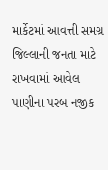માર્કેટમાં આવત્તી સમગ્ર જિલ્લાની જનતા માટે રાખવામાં આવેલ પાણીના પરબ નજીક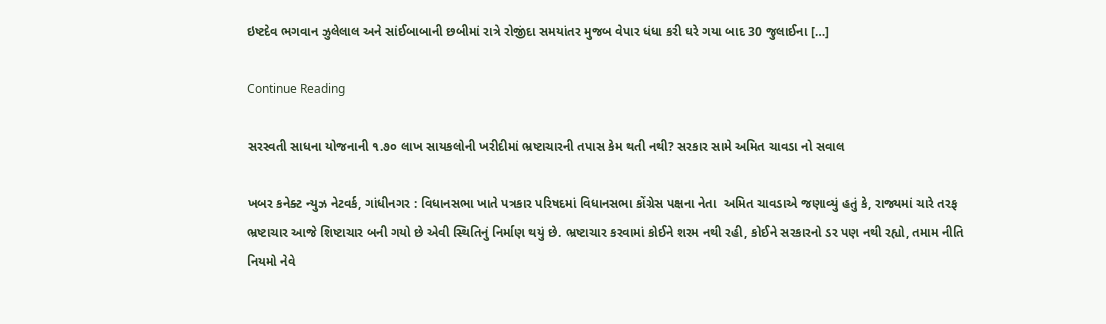ઇષ્ટદેવ ભગવાન ઝુલેલાલ અને સાંઈબાબાની છબીમાં રાત્રે રોજીંદા સમયાંતર મુજબ વેપાર ધંધા કરી ઘરે ગયા બાદ 30 જુલાઈના […]

Continue Reading

સરસ્વતી સાધના યોજનાની ૧.૭૦ લાખ સાયકલોની ખરીદીમાં ભ્રષ્ટાચારની તપાસ કેમ થતી નથી? સરકાર સામે અમિત ચાવડા નો સવાલ

ખબર કનેક્ટ ન્યુઝ નેટવર્ક, ગાંધીનગર : વિધાનસભા ખાતે પત્રકાર પરિષદમાં વિધાનસભા કોંગ્રેસ પક્ષના નેતા  અમિત ચાવડાએ જણાવ્યું હતું કે, રાજ્યમાં ચારે તરફ ભ્રષ્ટાચાર આજે શિષ્ટાચાર બની ગયો છે એવી સ્થિતિનું નિર્માણ થયું છે. ભ્રષ્ટાચાર કરવામાં કોઈને શરમ નથી રહી, કોઈને સરકારનો ડર પણ નથી રહ્યો, તમામ નીતિ નિયમો નેવે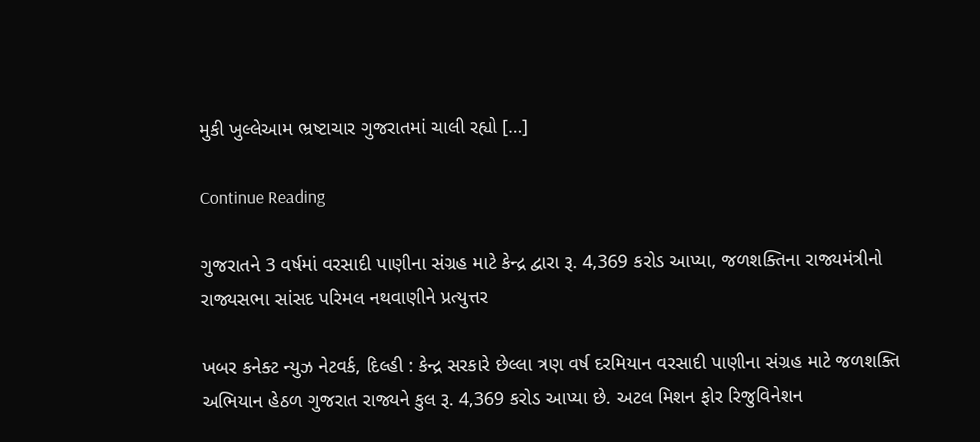મુકી ખુલ્લેઆમ ભ્રષ્ટાચાર ગુજરાતમાં ચાલી રહ્યો […]

Continue Reading

ગુજરાતને 3 વર્ષમાં વરસાદી પાણીના સંગ્રહ માટે કેન્દ્ર દ્વારા રૂ. 4,369 કરોડ આપ્યા, જળશક્તિના રાજ્યમંત્રીનો રાજ્યસભા સાંસદ પરિમલ નથવાણીને પ્રત્યુત્તર

ખબર કનેક્ટ ન્યુઝ નેટવર્ક, દિલ્હી : કેન્દ્ર સરકારે છેલ્લા ત્રણ વર્ષ દરમિયાન વરસાદી પાણીના સંગ્રહ માટે જળશક્તિ અભિયાન હેઠળ ગુજરાત રાજ્યને કુલ રૂ. 4,369 કરોડ આપ્યા છે. અટલ મિશન ફોર રિજુવિનેશન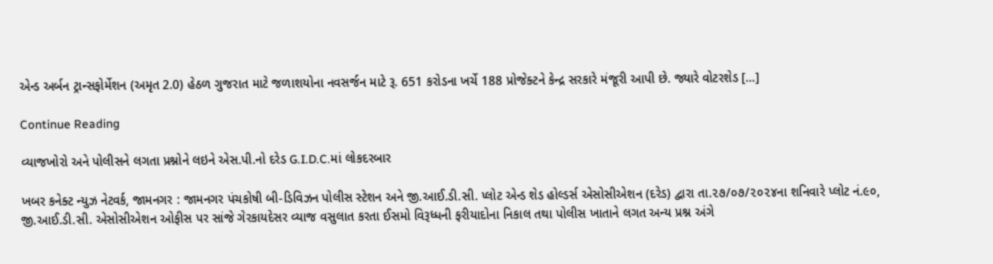એન્ડ અર્બન ટ્રાન્સફોર્મેશન (અમૃત 2.0) હેઠળ ગુજરાત માટે જળાશયોના નવસર્જન માટે રૂ. 651 કરોડના ખર્ચે 188 પ્રોજેક્ટને કેન્દ્ર સરકારે મંજૂરી આપી છે. જ્યારે વોટરશેડ […]

Continue Reading

વ્યાજખોરો અને પોલીસને લગતા પ્રશ્નોને લઇને એસ.પી.નો દરેડ G.I.D.C.માં લોકદરબાર

ખબર કનેક્ટ ન્યુઝ નેટવર્ક, જામનગર : જામનગર પંચકોષી બી-ડિવિઝન પોલીસ સ્ટેશન અને જી.આઈ.ડી.સી. પ્લોટ એન્ડ શેડ હોલ્ડર્સ એસોસીએશન (દરેડ) દ્વારા તા.૨૭/૦૭/૨૦૨૪ના શનિવારે પ્લોટ નં.૯૦, જી.આઈ.ડી.સી. એસોસીએશન ઓફીસ પર સાંજે ગેરકાયદેસર વ્યાજ વસુલાત કરતા ઈસમો વિરૂધ્ધની ફરીયાદોના નિકાલ તથા પોલીસ ખાતાને લગત અન્ય પ્રશ્ન અંગે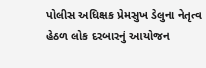પોલીસ અધિક્ષક પ્રેમસુખ ડેલુના નેતૃત્વ હેઠળ લોક દરબારનું આયોજન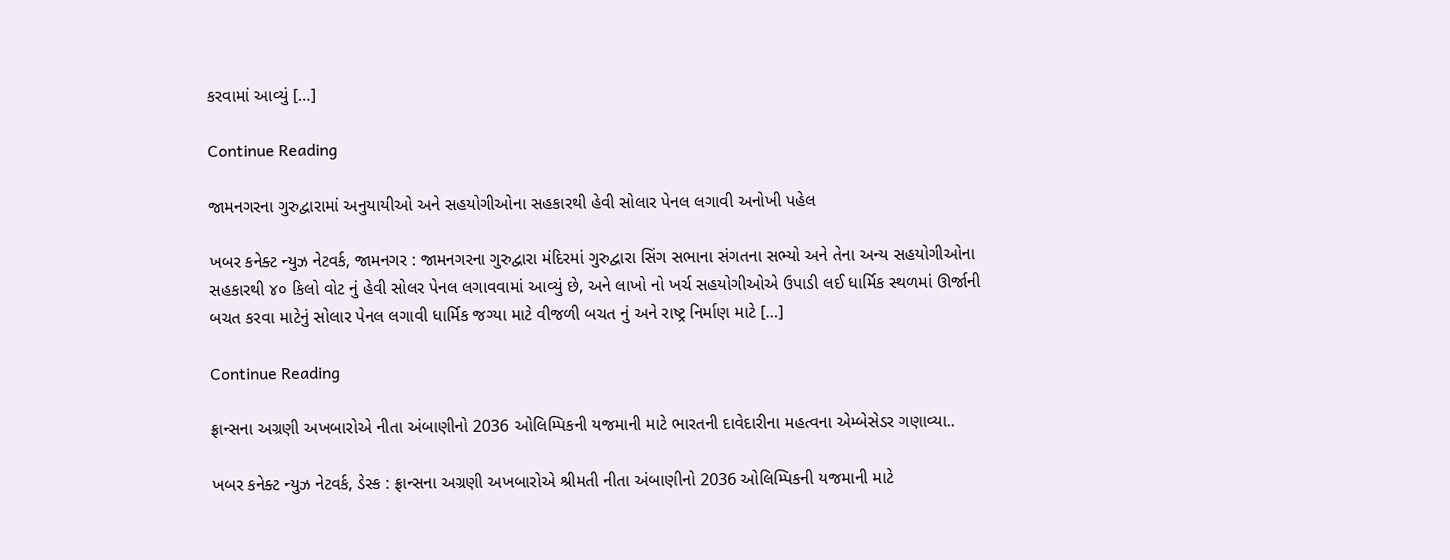કરવામાં આવ્યું […]

Continue Reading

જામનગરના ગુરુદ્વારામાં અનુયાયીઓ અને સહયોગીઓના સહકારથી હેવી સોલાર પેનલ લગાવી અનોખી પહેલ

ખબર કનેક્ટ ન્યુઝ નેટવર્ક, જામનગર : જામનગરના ગુરુદ્વારા મંદિરમાં ગુરુદ્વારા સિંગ સભાના સંગતના સભ્યો અને તેના અન્ય સહયોગીઓના સહકારથી ૪૦ કિલો વોટ નું હેવી સોલર પેનલ લગાવવામાં આવ્યું છે, અને લાખો નો ખર્ચ સહયોગીઓએ ઉપાડી લઈ ધાર્મિક સ્થળમાં ઊર્જાની બચત કરવા માટેનું સોલાર પેનલ લગાવી ધાર્મિક જગ્યા માટે વીજળી બચત નું અને રાષ્ટ્ર નિર્માણ માટે […]

Continue Reading

ફ્રાન્સના અગ્રણી અખબારોએ નીતા અંબાણીનો 2036 ઓલિમ્પિકની યજમાની માટે ભારતની દાવેદારીના મહત્વના એમ્બેસેડર ગણાવ્યા..

ખબર કનેક્ટ ન્યુઝ નેટવર્ક, ડેસ્ક : ફ્રાન્સના અગ્રણી અખબારોએ શ્રીમતી નીતા અંબાણીનો 2036 ઓલિમ્પિકની યજમાની માટે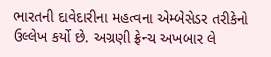ભારતની દાવેદારીના મહત્વના એમ્બેસેડર તરીકેનો ઉલ્લેખ કર્યો છે. અગ્રણી ફ્રેન્ચ અખબાર લે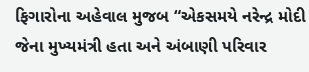ફિગારોના અહેવાલ મુજબ “એકસમયે નરેન્દ્ર મોદી જેના મુખ્યમંત્રી હતા અને અંબાણી પરિવાર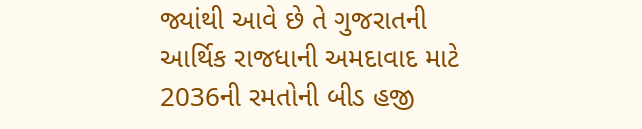જ્યાંથી આવે છે તે ગુજરાતની આર્થિક રાજધાની અમદાવાદ માટે 2036ની રમતોની બીડ હજી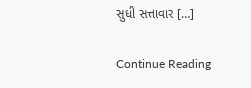સુધી સત્તાવાર […]

Continue Reading